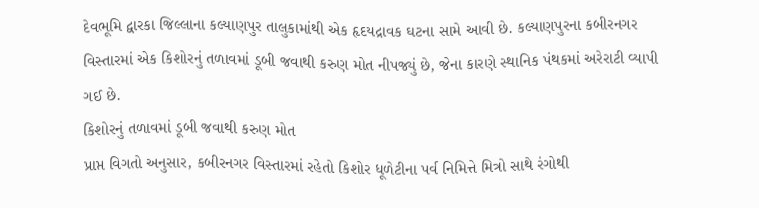દેવભૂમિ દ્વારકા જિલ્લાના કલ્યાણપુર તાલુકામાંથી એક હૃદયદ્રાવક ઘટના સામે આવી છે. કલ્યાણપુરના કબીરનગર વિસ્તારમાં એક કિશોરનું તળાવમાં ડૂબી જવાથી કરુણ મોત નીપજ્યું છે, જેના કારણે સ્થાનિક પંથકમાં અરેરાટી વ્યાપી ગઈ છે.
કિશોરનું તળાવમાં ડૂબી જવાથી કરુણ મોત
પ્રાપ્ત વિગતો અનુસાર, કબીરનગર વિસ્તારમાં રહેતો કિશોર ધૂળેટીના પર્વ નિમિત્તે મિત્રો સાથે રંગોથી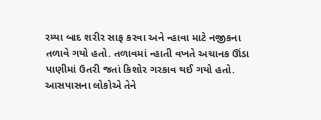રમ્યા બાદ શરીર સાફ કરવા અને ન્હાવા માટે નજીકના તળાવે ગયો હતો. તળાવમાં ન્હાતી વખતે અચાનક ઊંડા પાણીમાં ઉતરી જતાં કિશોર ગરકાવ થઈ ગયો હતો. આસપાસના લોકોએ તેને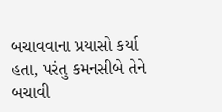બચાવવાના પ્રયાસો કર્યા હતા, પરંતુ કમનસીબે તેને બચાવી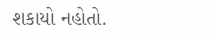શકાયો નહોતો.